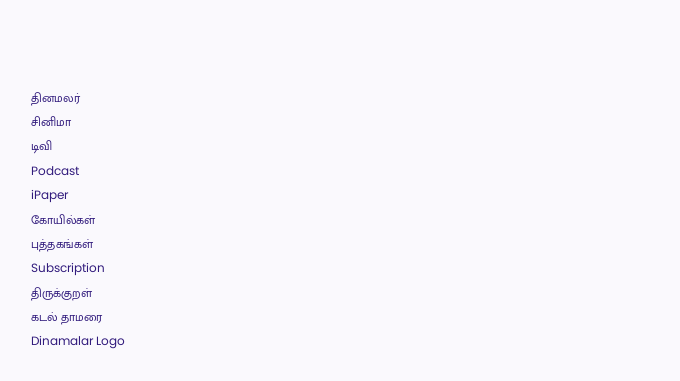தினமலர்
சினிமா
டிவி
Podcast
iPaper
கோயில்கள்
புத்தகங்கள்
Subscription
திருக்குறள்
கடல் தாமரை
Dinamalar Logo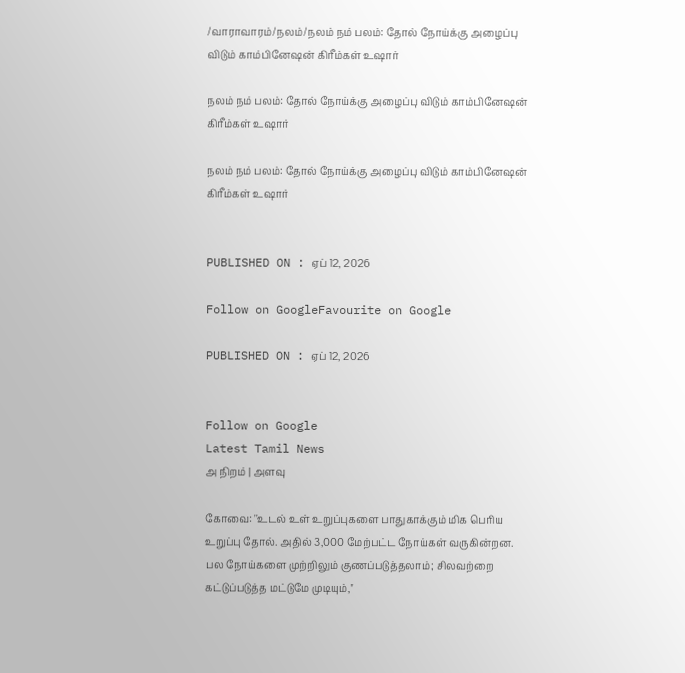/வாராவாரம்/நலம்/நலம் நம் பலம்: தோல் நோய்க்கு அழைப்பு விடும் காம்பினேஷன் கிரீம்கள் உஷார்

நலம் நம் பலம்: தோல் நோய்க்கு அழைப்பு விடும் காம்பினேஷன் கிரீம்கள் உஷார்

நலம் நம் பலம்: தோல் நோய்க்கு அழைப்பு விடும் காம்பினேஷன் கிரீம்கள் உஷார்


PUBLISHED ON : ஏப் 12, 2026

Follow on GoogleFavourite on Google

PUBLISHED ON : ஏப் 12, 2026


Follow on Google
Latest Tamil News
அ நிறம் | அளவு

கோவை: ''உடல் உள் உறுப்புகளை பாதுகாக்கும் மிக பெரிய உறுப்பு தோல். அதில் 3,000 மேற்பட்ட நோய்கள் வருகின்றன. பல நோய்களை முற்றிலும் குணப்படுத்தலாம்; சிலவற்றை கட்டுப்படுத்த மட்டுமே முடியும்,''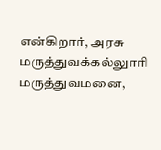என்கிறார், அரசு மருத்துவக்கல்லுாரி மருத்துவமனை,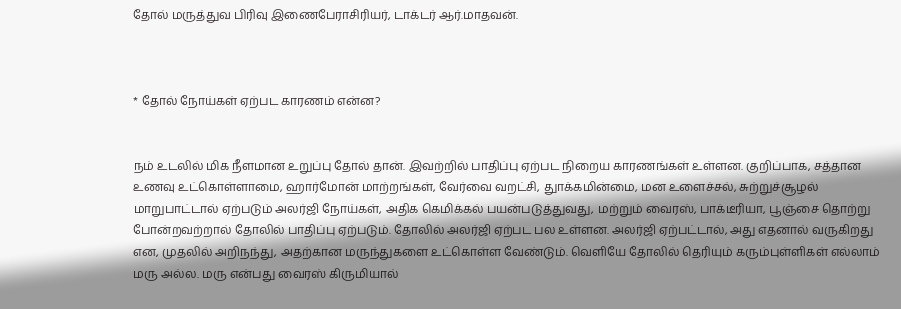தோல் மருத்துவ பிரிவு இணைபேராசிரியர், டாக்டர் ஆர்.மாதவன்.



* தோல் நோய்கள் ஏற்பட காரணம் என்ன?


நம் உடலில் மிக நீளமான உறுப்பு தோல் தான். இவற்றில் பாதிப்பு ஏற்பட நிறைய காரணங்கள் உள்ளன. குறிப்பாக, சத்தான உணவு உட்கொள்ளாமை, ஹார்மோன் மாற்றங்கள், வேர்வை வறட்சி, துாக்கமின்மை, மன உளைச்சல், சுற்றுச்சூழல் மாறுபாட்டால் ஏற்படும் அலர்ஜி நோய்கள், அதிக கெமிக்கல் பயன்படுத்துவது, மற்றும் வைரஸ், பாக்டீரியா, பூஞ்சை தொற்று போன்றவற்றால் தோலில் பாதிப்பு ஏற்படும். தோலில் அலர்ஜி ஏற்பட பல உள்ளன. அலர்ஜி ஏற்பட்டால், அது எதனால் வருகிறது என, முதலில் அறிநந்து, அதற்கான மருந்துகளை உட்கொள்ள வேண்டும். வெளியே தோலில் தெரியும் கரும்புள்ளிகள் எல்லாம் மரு அல்ல. மரு என்பது வைரஸ் கிருமியால்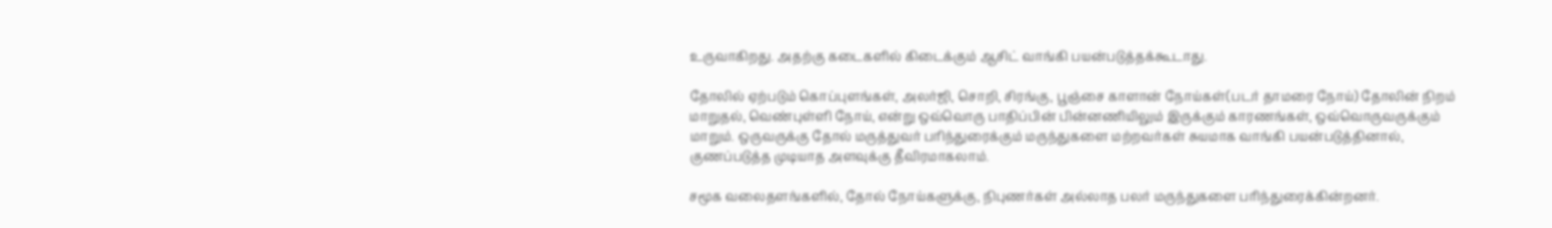உருவாகிறது. அதற்கு கடைகளில் கிடைக்கும் ஆசிட் வாங்கி பயன்படுத்தக்கூடாது.

தோலில் ஏற்படும் கொப்புளங்கள், அலர்ஜி, சொறி, சிரங்கு, பூஞ்சை காளான் நோய்கள்(படர் தாமரை நோய்) தோலின் நிறம் மாறுதல், வெண்புள்ளி நோய், என்று ஒவ்வொரு பாதிப்பின் பின்னணியிலும் இருக்கும் காரணங்கள், ஒவ்வொருவருக்கும் மாறும். ஒருவருக்கு தோல் மருத்துவர் பரிந்துரைக்கும் மருந்துகளை மற்றவர்கள் சுயமாக வாங்கி பயன்படுத்தினால், குணப்படுத்த முடியாத அளவுக்கு தீவிரமாகலாம்.

சமூக வலைதளங்களில், தோல் நோய்களுக்கு, நிபுணர்கள் அல்லாத பலர் மருந்துகளை பரிந்துரைக்கின்றனர்.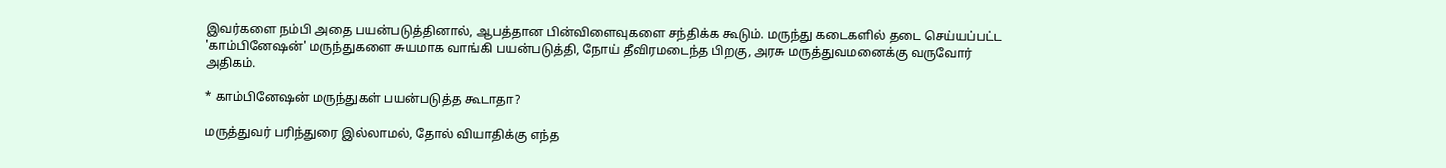இவர்களை நம்பி அதை பயன்படுத்தினால், ஆபத்தான பின்விளைவுகளை சந்திக்க கூடும். மருந்து கடைகளில் தடை செய்யப்பட்ட 'காம்பினேஷன்' மருந்துகளை சுயமாக வாங்கி பயன்படுத்தி, நோய் தீவிரமடைந்த பிறகு, அரசு மருத்துவமனைக்கு வருவோர் அதிகம்.

* காம்பினேஷன் மருந்துகள் பயன்படுத்த கூடாதா?

மருத்துவர் பரிந்துரை இல்லாமல், தோல் வியாதிக்கு எந்த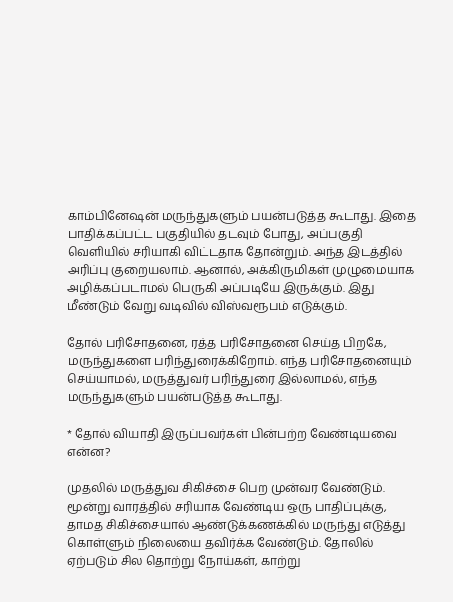காம்பினேஷன் மருந்துகளும் பயன்படுத்த கூடாது. இதை பாதிக்கப்பட்ட பகுதியில் தடவும் போது, அப்பகுதி வெளியில் சரியாகி விட்டதாக தோன்றும். அந்த இடத்தில் அரிப்பு குறையலாம். ஆனால், அக்கிருமிகள் முழுமையாக அழிக்கப்படாமல் பெருகி அப்படியே இருக்கும். இது மீண்டும் வேறு வடிவில் விஸ்வரூபம் எடுக்கும்.

தோல் பரிசோதனை, ரத்த பரிசோதனை செய்த பிறகே, மருந்துகளை பரிந்துரைக்கிறோம். எந்த பரிசோதனையும் செய்யாமல், மருத்துவர் பரிந்துரை இல்லாமல், எந்த மருந்துகளும் பயன்படுத்த கூடாது.

* தோல் வியாதி இருப்பவர்கள் பின்பற்ற வேண்டியவை என்ன?

முதலில் மருத்துவ சிகிச்சை பெற முன்வர வேண்டும். மூன்று வாரத்தில் சரியாக வேண்டிய ஒரு பாதிப்புக்கு, தாமத சிகிச்சையால் ஆண்டுக்கணக்கில் மருந்து எடுத்து கொள்ளும் நிலையை தவிர்க்க வேண்டும். தோலில் ஏற்படும் சில தொற்று நோய்கள், காற்று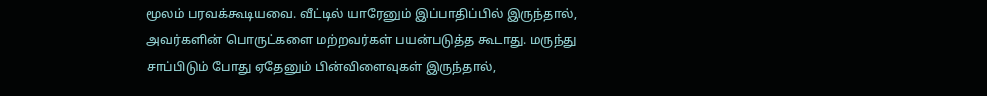மூலம் பரவக்கூடியவை. வீட்டில் யாரேனும் இப்பாதிப்பில் இருந்தால், அவர்களின் பொருட்களை மற்றவர்கள் பயன்படுத்த கூடாது. மருந்து சாப்பிடும் போது ஏதேனும் பின்விளைவுகள் இருந்தால்,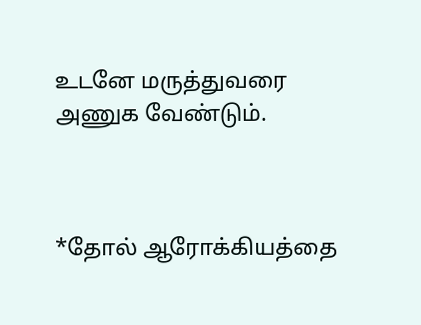உடனே மருத்துவரை அணுக வேண்டும்.



*தோல் ஆரோக்கியத்தை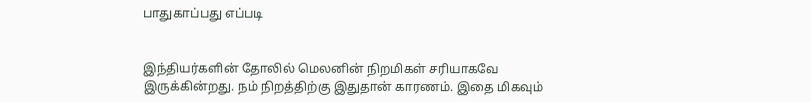பாதுகாப்பது எப்படி


இந்தியர்களின் தோலில் மெலனின் நிறமிகள் சரியாகவே இருக்கின்றது. நம் நிறத்திற்கு இதுதான் காரணம். இதை மிகவும்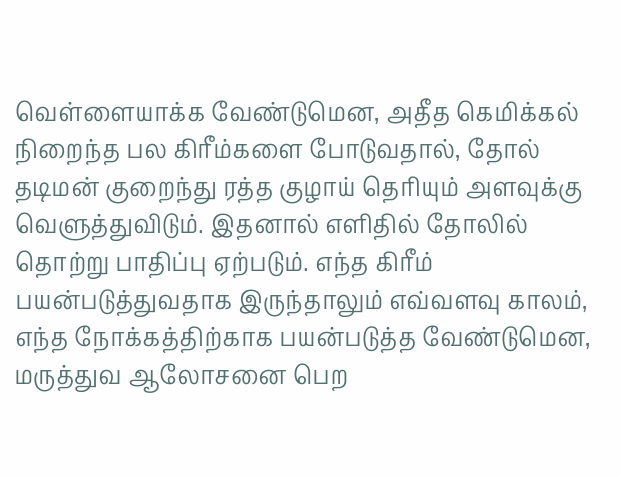வெள்ளையாக்க வேண்டுமென, அதீத கெமிக்கல் நிறைந்த பல கிரீம்களை போடுவதால், தோல் தடிமன் குறைந்து ரத்த குழாய் தெரியும் அளவுக்கு வெளுத்துவிடும். இதனால் எளிதில் தோலில் தொற்று பாதிப்பு ஏற்படும். எந்த கிரீம் பயன்படுத்துவதாக இருந்தாலும் எவ்வளவு காலம், எந்த நோக்கத்திற்காக பயன்படுத்த வேண்டுமென, மருத்துவ ஆலோசனை பெற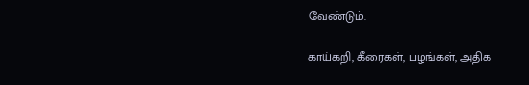வேண்டும்.

காய்கறி, கீரைகள், பழங்கள், அதிக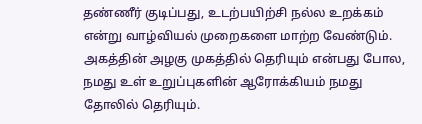தண்ணீர் குடிப்பது, உடற்பயிற்சி நல்ல உறக்கம் என்று வாழ்வியல் முறைகளை மாற்ற வேண்டும். அகத்தின் அழகு முகத்தில் தெரியும் என்பது போல, நமது உள் உறுப்புகளின் ஆரோக்கியம் நமது தோலில் தெரியும்.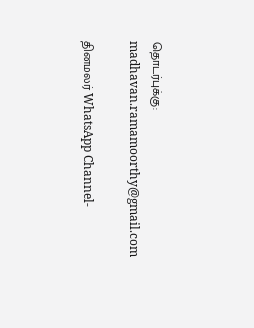தொடர்புக்கு: madhavan.ramamoorthy@gmail.com

தினமலர் WhatsApp Channel-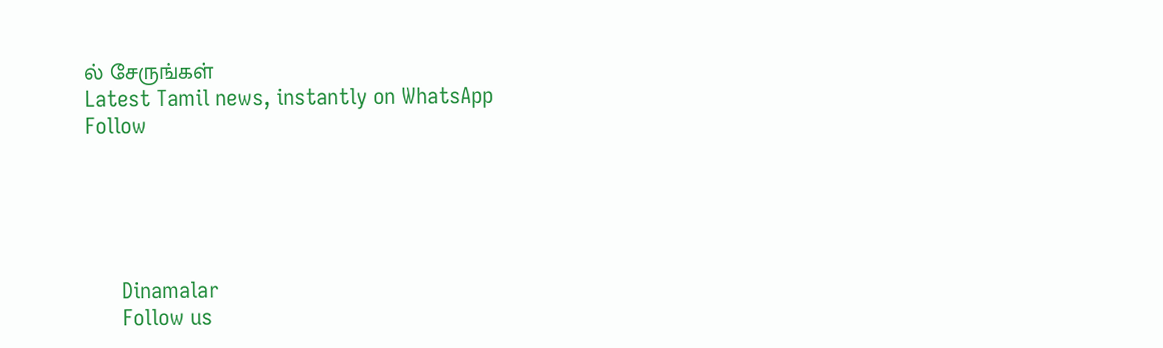ல் சேருங்கள்
Latest Tamil news, instantly on WhatsApp
Follow





      Dinamalar
      Follow us